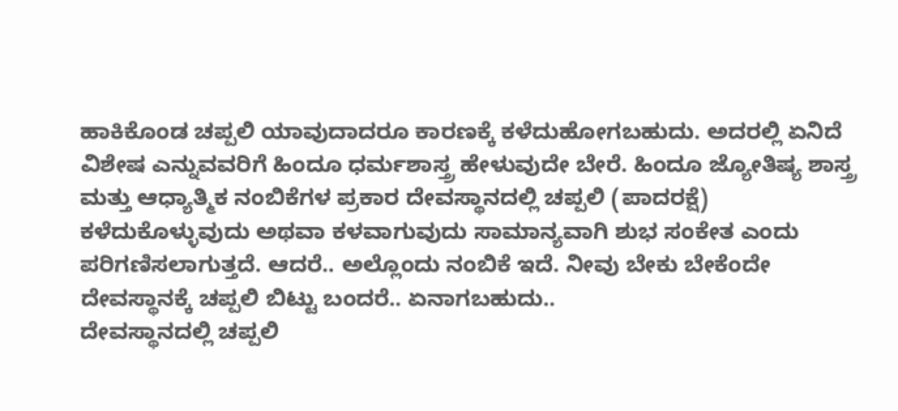ಹಾಕಿಕೊಂಡ ಚಪ್ಪಲಿ ಯಾವುದಾದರೂ ಕಾರಣಕ್ಕೆ ಕಳೆದುಹೋಗಬಹುದು. ಅದರಲ್ಲಿ ಏನಿದೆ ವಿಶೇಷ ಎನ್ನುವವರಿಗೆ ಹಿಂದೂ ಧರ್ಮಶಾಸ್ತ್ರ ಹೇಳುವುದೇ ಬೇರೆ. ಹಿಂದೂ ಜ್ಯೋತಿಷ್ಯ ಶಾಸ್ತ್ರ ಮತ್ತು ಆಧ್ಯಾತ್ಮಿಕ ನಂಬಿಕೆಗಳ ಪ್ರಕಾರ ದೇವಸ್ಥಾನದಲ್ಲಿ ಚಪ್ಪಲಿ (ಪಾದರಕ್ಷೆ) ಕಳೆದುಕೊಳ್ಳುವುದು ಅಥವಾ ಕಳವಾಗುವುದು ಸಾಮಾನ್ಯವಾಗಿ ಶುಭ ಸಂಕೇತ ಎಂದು ಪರಿಗಣಿಸಲಾಗುತ್ತದೆ. ಆದರೆ.. ಅಲ್ಲೊಂದು ನಂಬಿಕೆ ಇದೆ. ನೀವು ಬೇಕು ಬೇಕೆಂದೇ ದೇವಸ್ಥಾನಕ್ಕೆ ಚಪ್ಪಲಿ ಬಿಟ್ಟು ಬಂದರೆ.. ಏನಾಗಬಹುದು..
ದೇವಸ್ಥಾನದಲ್ಲಿ ಚಪ್ಪಲಿ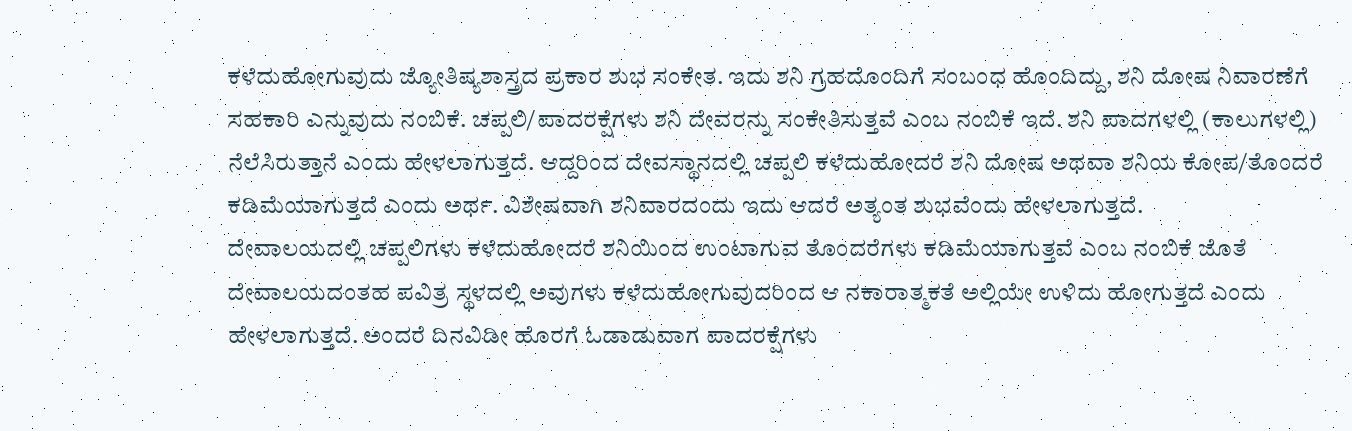ಕಳೆದುಹೋಗುವುದು ಜ್ಯೋತಿಷ್ಯಶಾಸ್ತ್ರದ ಪ್ರಕಾರ ಶುಭ ಸಂಕೇತ. ಇದು ಶನಿ ಗ್ರಹದೊಂದಿಗೆ ಸಂಬಂಧ ಹೊಂದಿದ್ದು, ಶನಿ ದೋಷ ನಿವಾರಣೆಗೆ ಸಹಕಾರಿ ಎನ್ನುವುದು ನಂಬಿಕೆ. ಚಪ್ಪಲಿ/ಪಾದರಕ್ಷೆಗಳು ಶನಿ ದೇವರನ್ನು ಸಂಕೇತಿಸುತ್ತವೆ ಎಂಬ ನಂಬಿಕೆ ಇದೆ. ಶನಿ ಪಾದಗಳಲ್ಲಿ (ಕಾಲುಗಳಲ್ಲಿ) ನೆಲೆಸಿರುತ್ತಾನೆ ಎಂದು ಹೇಳಲಾಗುತ್ತದೆ. ಆದ್ದರಿಂದ ದೇವಸ್ಥಾನದಲ್ಲಿ ಚಪ್ಪಲಿ ಕಳೆದುಹೋದರೆ ಶನಿ ದೋಷ ಅಥವಾ ಶನಿಯ ಕೋಪ/ತೊಂದರೆ ಕಡಿಮೆಯಾಗುತ್ತದೆ ಎಂದು ಅರ್ಥ. ವಿಶೇಷವಾಗಿ ಶನಿವಾರದಂದು ಇದು ಆದರೆ ಅತ್ಯಂತ ಶುಭವೆಂದು ಹೇಳಲಾಗುತ್ತದೆ.
ದೇವಾಲಯದಲ್ಲಿ ಚಪ್ಪಲಿಗಳು ಕಳೆದುಹೋದರೆ ಶನಿಯಿಂದ ಉಂಟಾಗುವ ತೊಂದರೆಗಳು ಕಡಿಮೆಯಾಗುತ್ತವೆ ಎಂಬ ನಂಬಿಕೆ ಜೊತೆ ದೇವಾಲಯದಂತಹ ಪವಿತ್ರ ಸ್ಥಳದಲ್ಲಿ ಅವುಗಳು ಕಳೆದುಹೋಗುವುದರಿಂದ ಆ ನಕಾರಾತ್ಮಕತೆ ಅಲ್ಲಿಯೇ ಉಳಿದು ಹೋಗುತ್ತದೆ ಎಂದು ಹೇಳಲಾಗುತ್ತದೆ. ಅಂದರೆ ದಿನವಿಡೀ ಹೊರಗೆ ಓಡಾಡುವಾಗ ಪಾದರಕ್ಷೆಗಳು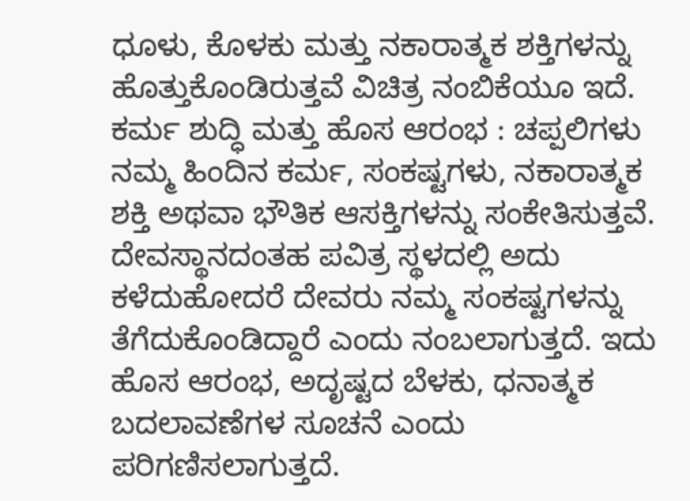ಧೂಳು, ಕೊಳಕು ಮತ್ತು ನಕಾರಾತ್ಮಕ ಶಕ್ತಿಗಳನ್ನು ಹೊತ್ತುಕೊಂಡಿರುತ್ತವೆ ವಿಚಿತ್ರ ನಂಬಿಕೆಯೂ ಇದೆ.
ಕರ್ಮ ಶುದ್ಧಿ ಮತ್ತು ಹೊಸ ಆರಂಭ : ಚಪ್ಪಲಿಗಳು ನಮ್ಮ ಹಿಂದಿನ ಕರ್ಮ, ಸಂಕಷ್ಟಗಳು, ನಕಾರಾತ್ಮಕ ಶಕ್ತಿ ಅಥವಾ ಭೌತಿಕ ಆಸಕ್ತಿಗಳನ್ನು ಸಂಕೇತಿಸುತ್ತವೆ. ದೇವಸ್ಥಾನದಂತಹ ಪವಿತ್ರ ಸ್ಥಳದಲ್ಲಿ ಅದು ಕಳೆದುಹೋದರೆ ದೇವರು ನಮ್ಮ ಸಂಕಷ್ಟಗಳನ್ನು ತೆಗೆದುಕೊಂಡಿದ್ದಾರೆ ಎಂದು ನಂಬಲಾಗುತ್ತದೆ. ಇದು ಹೊಸ ಆರಂಭ, ಅದೃಷ್ಟದ ಬೆಳಕು, ಧನಾತ್ಮಕ ಬದಲಾವಣೆಗಳ ಸೂಚನೆ ಎಂದು ಪರಿಗಣಿಸಲಾಗುತ್ತದೆ.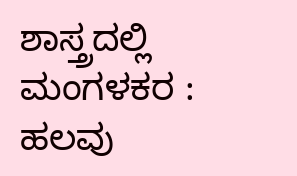ಶಾಸ್ತ್ರದಲ್ಲಿ ಮಂಗಳಕರ : ಹಲವು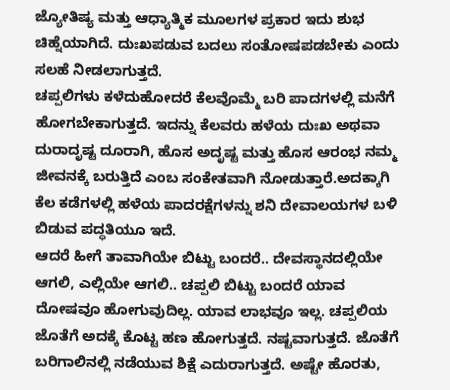ಜ್ಯೋತಿಷ್ಯ ಮತ್ತು ಆಧ್ಯಾತ್ಮಿಕ ಮೂಲಗಳ ಪ್ರಕಾರ ಇದು ಶುಭ ಚಿಹ್ನೆಯಾಗಿದೆ. ದುಃಖಪಡುವ ಬದಲು ಸಂತೋಷಪಡಬೇಕು ಎಂದು ಸಲಹೆ ನೀಡಲಾಗುತ್ತದೆ.
ಚಪ್ಪಲಿಗಳು ಕಳೆದುಹೋದರೆ ಕೆಲವೊಮ್ಮೆ ಬರಿ ಪಾದಗಳಲ್ಲಿ ಮನೆಗೆ ಹೋಗಬೇಕಾಗುತ್ತದೆ. ಇದನ್ನು ಕೆಲವರು ಹಳೆಯ ದುಃಖ ಅಥವಾ ದುರಾದೃಷ್ಟ ದೂರಾಗಿ, ಹೊಸ ಅದೃಷ್ಟ ಮತ್ತು ಹೊಸ ಆರಂಭ ನಮ್ಮ ಜೀವನಕ್ಕೆ ಬರುತ್ತಿದೆ ಎಂಬ ಸಂಕೇತವಾಗಿ ನೋಡುತ್ತಾರೆ.ಅದಕ್ಕಾಗಿ ಕೆಲ ಕಡೆಗಳಲ್ಲಿ ಹಳೆಯ ಪಾದರಕ್ಷೆಗಳನ್ನು ಶನಿ ದೇವಾಲಯಗಳ ಬಳಿ ಬಿಡುವ ಪದ್ಧತಿಯೂ ಇದೆ.
ಆದರೆ ಹೀಗೆ ತಾವಾಗಿಯೇ ಬಿಟ್ಟು ಬಂದರೆ.. ದೇವಸ್ಥಾನದಲ್ಲಿಯೇ ಆಗಲಿ, ಎಲ್ಲಿಯೇ ಆಗಲಿ.. ಚಪ್ಪಲಿ ಬಿಟ್ಟು ಬಂದರೆ ಯಾವ ದೋಷವೂ ಹೋಗುವುದಿಲ್ಲ. ಯಾವ ಲಾಭವೂ ಇಲ್ಲ. ಚಪ್ಪಲಿಯ ಜೊತೆಗೆ ಅದಕ್ಕೆ ಕೊಟ್ಟ ಹಣ ಹೋಗುತ್ತದೆ. ನಷ್ಟವಾಗುತ್ತದೆ. ಜೊತೆಗೆ ಬರಿಗಾಲಿನಲ್ಲಿ ನಡೆಯುವ ಶಿಕ್ಷೆ ಎದುರಾಗುತ್ತದೆ. ಅಷ್ಟೇ ಹೊರತು,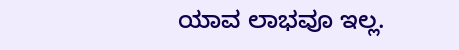ಯಾವ ಲಾಭವೂ ಇಲ್ಲ.